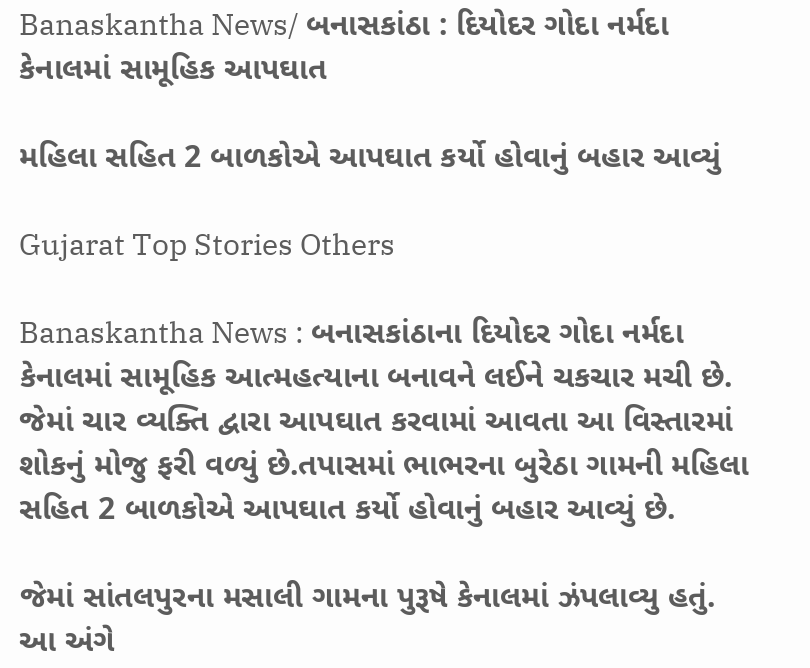Banaskantha News/ બનાસકાંઠા : દિયોદર ગોદા નર્મદા કેનાલમાં સામૂહિક આપઘાત

મહિલા સહિત 2 બાળકોએ આપઘાત કર્યો હોવાનું બહાર આવ્યું

Gujarat Top Stories Others

Banaskantha News : બનાસકાંઠાના દિયોદર ગોદા નર્મદા કેનાલમાં સામૂહિક આત્મહત્યાના બનાવને લઈને ચકચાર મચી છે. જેમાં ચાર વ્યક્તિ દ્વારા આપઘાત કરવામાં આવતા આ વિસ્તારમાં શોકનું મોજુ ફરી વળ્યું છે.તપાસમાં ભાભરના બુરેઠા ગામની મહિલા સહિત 2 બાળકોએ આપઘાત કર્યો હોવાનું બહાર આવ્યું છે.

જેમાં સાંતલપુરના મસાલી ગામના પુરૂષે કેનાલમાં ઝંપલાવ્યુ હતું. આ અંગે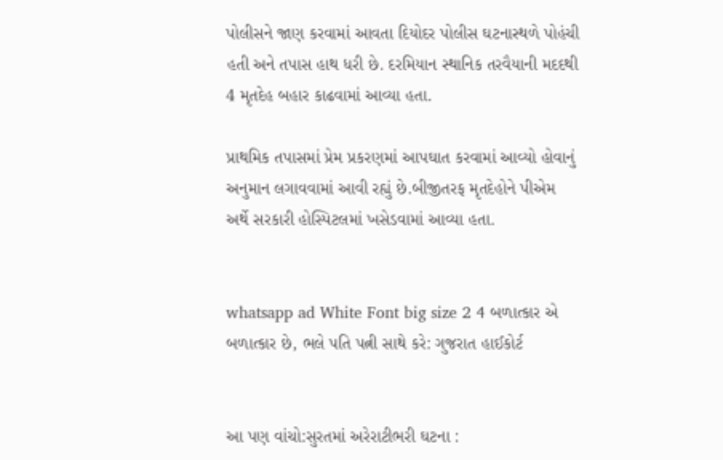પોલીસને જાણ કરવામાં આવતા દિયોદર પોલીસ ઘટનાસ્થળે પોહંચી હતી અને તપાસ હાથ ધરી છે. દરમિયાન સ્થાનિક તરવૈયાની મદદથી 4 મૃતદેહ બહાર કાઢવામાં આવ્યા હતા.

પ્રાથમિક તપાસમાં પ્રેમ પ્રકરણમાં આપઘાત કરવામાં આવ્યો હોવાનું અનુમાન લગાવવામાં આવી રહ્યું છે.બીજીતરફ મૃતદેહોને પીએમ અર્થે સરકારી હોસ્પિટલમાં ખસેડવામાં આવ્યા હતા.


whatsapp ad White Font big size 2 4 બળાત્કાર એ બળાત્કાર છે, ભલે પતિ પત્ની સાથે કરે: ગુજરાત હાઈકોર્ટ


આ પણ વાંચો:સુરતમાં અરેરાટીભરી ઘટના :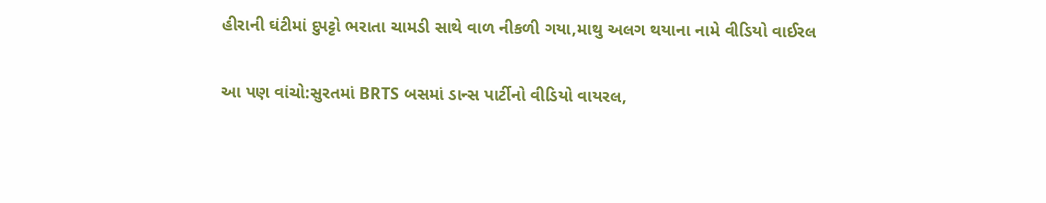હીરાની ઘંટીમાં દુપટ્ટો ભરાતા ચામડી સાથે વાળ નીકળી ગયા,માથુ અલગ થયાના નામે વીડિયો વાઈરલ

આ પણ વાંચો:સુરતમાં BRTS બસમાં ડાન્સ પાર્ટીનો વીડિયો વાયરલ,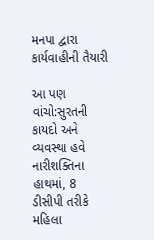મનપા દ્વારા કાર્યવાહીની તૈયારી

આ પણ વાંચો:સુરતની કાયદો અને વ્યવસ્થા હવે નારીશક્તિના હાથમાં, 8 ડીસીપી તરીકે મહિલા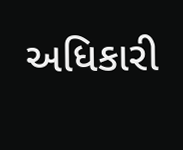અધિકારી